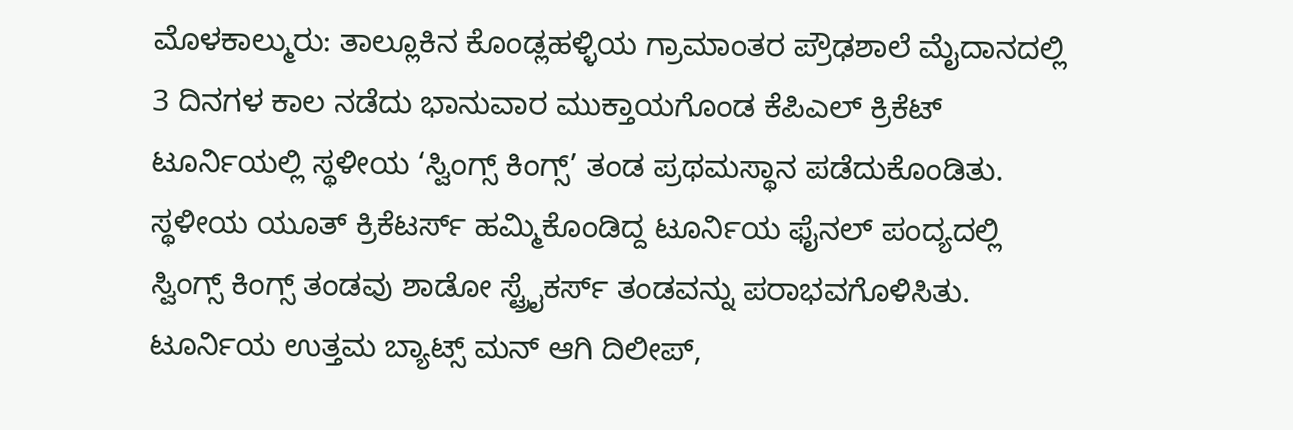ಮೊಳಕಾಲ್ಮುರು: ತಾಲ್ಲೂಕಿನ ಕೊಂಡ್ಲಹಳ್ಳಿಯ ಗ್ರಾಮಾಂತರ ಪ್ರೌಢಶಾಲೆ ಮೈದಾನದಲ್ಲಿ 3 ದಿನಗಳ ಕಾಲ ನಡೆದು ಭಾನುವಾರ ಮುಕ್ತಾಯಗೊಂಡ ಕೆಪಿಎಲ್ ಕ್ರಿಕೆಟ್ ಟೂರ್ನಿಯಲ್ಲಿ ಸ್ಥಳೀಯ ‘ಸ್ವಿಂಗ್ಸ್ ಕಿಂಗ್ಸ್’ ತಂಡ ಪ್ರಥಮಸ್ಥಾನ ಪಡೆದುಕೊಂಡಿತು.
ಸ್ಥಳೀಯ ಯೂತ್ ಕ್ರಿಕೆಟರ್ಸ್ ಹಮ್ಮಿಕೊಂಡಿದ್ದ ಟೂರ್ನಿಯ ಫೈನಲ್ ಪಂದ್ಯದಲ್ಲಿ ಸ್ವಿಂಗ್ಸ್ ಕಿಂಗ್ಸ್ ತಂಡವು ಶಾಡೋ ಸ್ಟ್ರೈಕರ್ಸ್ ತಂಡವನ್ನು ಪರಾಭವಗೊಳಿಸಿತು. ಟೂರ್ನಿಯ ಉತ್ತಮ ಬ್ಯಾಟ್ಸ್ ಮನ್ ಆಗಿ ದಿಲೀಪ್,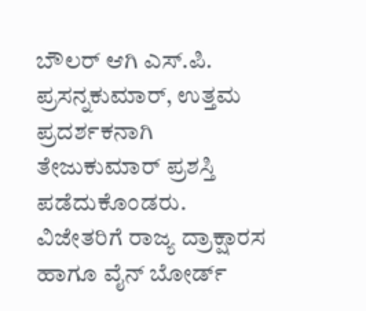ಬೌಲರ್ ಆಗಿ ಎಸ್.ಪಿ. ಪ್ರಸನ್ನಕುಮಾರ್, ಉತ್ತಮ ಪ್ರದರ್ಶಕನಾಗಿ ತೇಜುಕುಮಾರ್ ಪ್ರಶಸ್ತಿ ಪಡೆದುಕೊಂಡರು.
ವಿಜೇತರಿಗೆ ರಾಜ್ಯ ದ್ರಾಕ್ಷಾರಸ ಹಾಗೂ ವೈನ್ ಬೋರ್ಡ್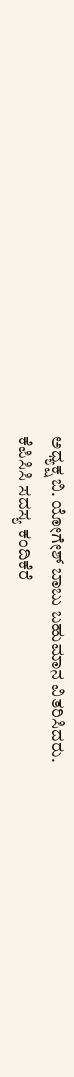ಅಧ್ಯಕ್ಷ ಬಿ. ಯೋಗೇಶ್ ಬಾಬು ಬಹುಮಾನ ವಿತರಿಸಿದರು.
ಕೆಪಿಸಿಸಿ ಸದಸ್ಯ ಕಂದಿಕೆರೆ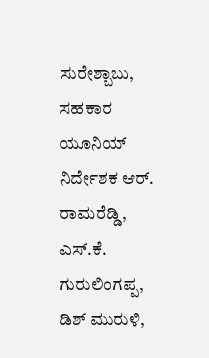ಸುರೇಶ್ಬಾಬು, ಸಹಕಾರ ಯೂನಿಯ್ ನಿರ್ದೇಶಕ ಆರ್. ರಾಮರೆಡ್ಡಿ, ಎಸ್.ಕೆ. ಗುರುಲಿಂಗಪ್ಪ, ಡಿಶ್ ಮುರುಳಿ,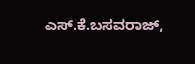ಎಸ್.ಕೆ.ಬಸವರಾಜ್,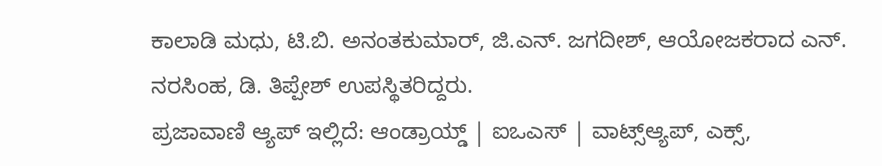ಕಾಲಾಡಿ ಮಧು, ಟಿ.ಬಿ. ಅನಂತಕುಮಾರ್, ಜಿ.ಎನ್. ಜಗದೀಶ್, ಆಯೋಜಕರಾದ ಎನ್. ನರಸಿಂಹ, ಡಿ. ತಿಪ್ಪೇಶ್ ಉಪಸ್ಥಿತರಿದ್ದರು.
ಪ್ರಜಾವಾಣಿ ಆ್ಯಪ್ ಇಲ್ಲಿದೆ: ಆಂಡ್ರಾಯ್ಡ್ | ಐಒಎಸ್ | ವಾಟ್ಸ್ಆ್ಯಪ್, ಎಕ್ಸ್,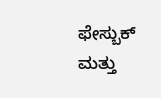ಫೇಸ್ಬುಕ್ ಮತ್ತು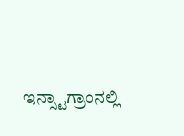ಇನ್ಸ್ಟಾಗ್ರಾಂನಲ್ಲಿ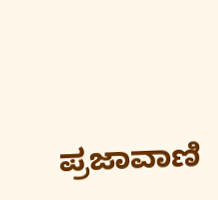ಪ್ರಜಾವಾಣಿ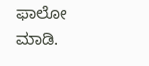ಫಾಲೋ ಮಾಡಿ.